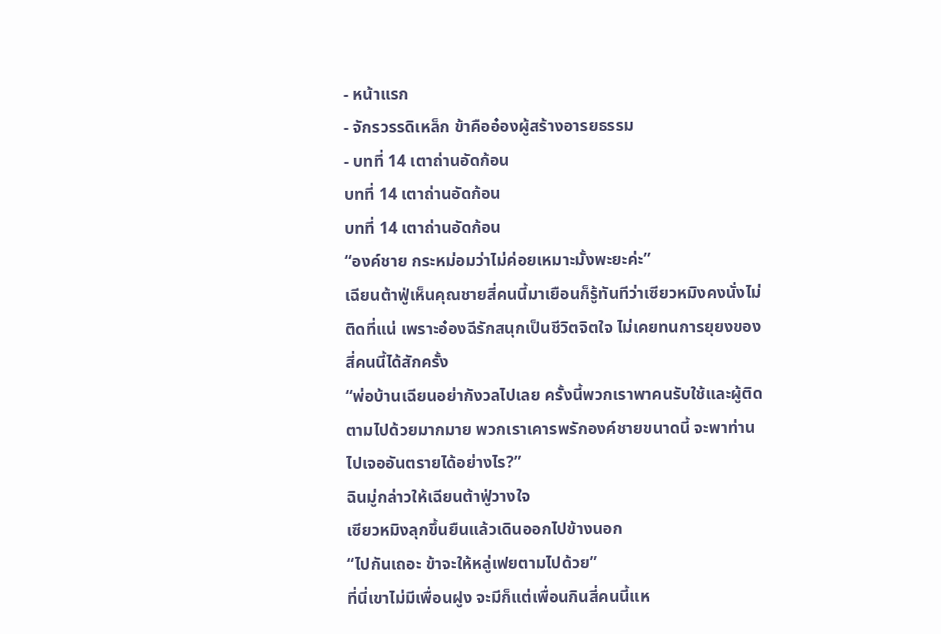- หน้าแรก
- จักรวรรดิเหล็ก ข้าคืออ๋องผู้สร้างอารยธรรม
- บทที่ 14 เตาถ่านอัดก้อน
บทที่ 14 เตาถ่านอัดก้อน
บทที่ 14 เตาถ่านอัดก้อน
“องค์ชาย กระหม่อมว่าไม่ค่อยเหมาะมั้งพะยะค่ะ”
เฉียนต้าฟู่เห็นคุณชายสี่คนนี้มาเยือนก็รู้ทันทีว่าเซียวหมิงคงนั่งไม่ติดที่แน่ เพราะอ๋องฉีรักสนุกเป็นชีวิตจิตใจ ไม่เคยทนการยุยงของสี่คนนี้ได้สักครั้ง
“พ่อบ้านเฉียนอย่ากังวลไปเลย ครั้งนี้พวกเราพาคนรับใช้และผู้ติดตามไปด้วยมากมาย พวกเราเคารพรักองค์ชายขนาดนี้ จะพาท่านไปเจออันตรายได้อย่างไร?”
ฉินมู่กล่าวให้เฉียนต้าฟู่วางใจ
เซียวหมิงลุกขึ้นยืนแล้วเดินออกไปข้างนอก
“ไปกันเถอะ ข้าจะให้หลู่เฟยตามไปด้วย”
ที่นี่เขาไม่มีเพื่อนฝูง จะมีก็แต่เพื่อนกินสี่คนนี้แห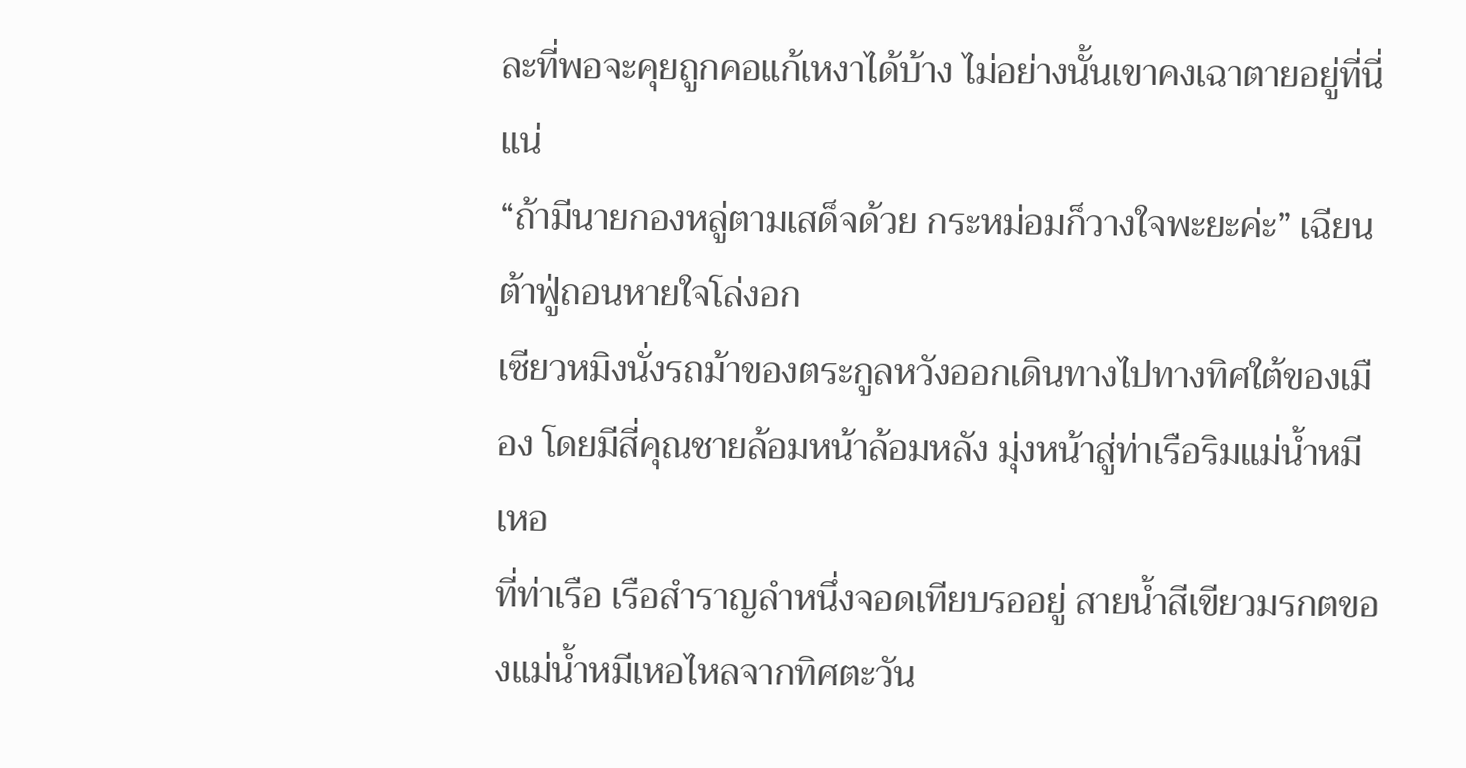ละที่พอจะคุยถูกคอแก้เหงาได้บ้าง ไม่อย่างนั้นเขาคงเฉาตายอยู่ที่นี่แน่
“ถ้ามีนายกองหลู่ตามเสด็จด้วย กระหม่อมก็วางใจพะยะค่ะ” เฉียนต้าฟู่ถอนหายใจโล่งอก
เซียวหมิงนั่งรถม้าของตระกูลหวังออกเดินทางไปทางทิศใต้ของเมือง โดยมีสี่คุณชายล้อมหน้าล้อมหลัง มุ่งหน้าสู่ท่าเรือริมแม่น้ำหมีเหอ
ที่ท่าเรือ เรือสำราญลำหนึ่งจอดเทียบรออยู่ สายน้ำสีเขียวมรกตของแม่น้ำหมีเหอไหลจากทิศตะวัน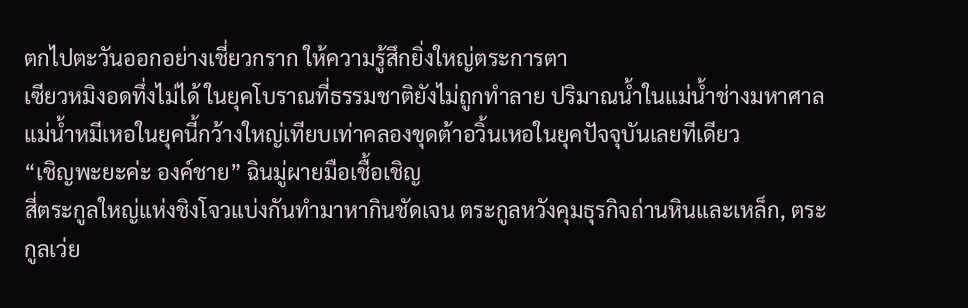ตกไปตะวันออกอย่างเชี่ยวกราก ให้ความรู้สึกยิ่งใหญ่ตระการตา
เซียวหมิงอดทึ่งไม่ได้ ในยุคโบราณที่ธรรมชาติยังไม่ถูกทำลาย ปริมาณน้ำในแม่น้ำช่างมหาศาล แม่น้ำหมีเหอในยุคนี้กว้างใหญ่เทียบเท่าคลองขุดต้าอวิ้นเหอในยุคปัจจุบันเลยทีเดียว
“เชิญพะยะค่ะ องค์ชาย” ฉินมู่ผายมือเชื้อเชิญ
สี่ตระกูลใหญ่แห่งชิงโจวแบ่งกันทำมาหากินชัดเจน ตระกูลหวังคุมธุรกิจถ่านหินและเหล็ก, ตระกูลเว่ย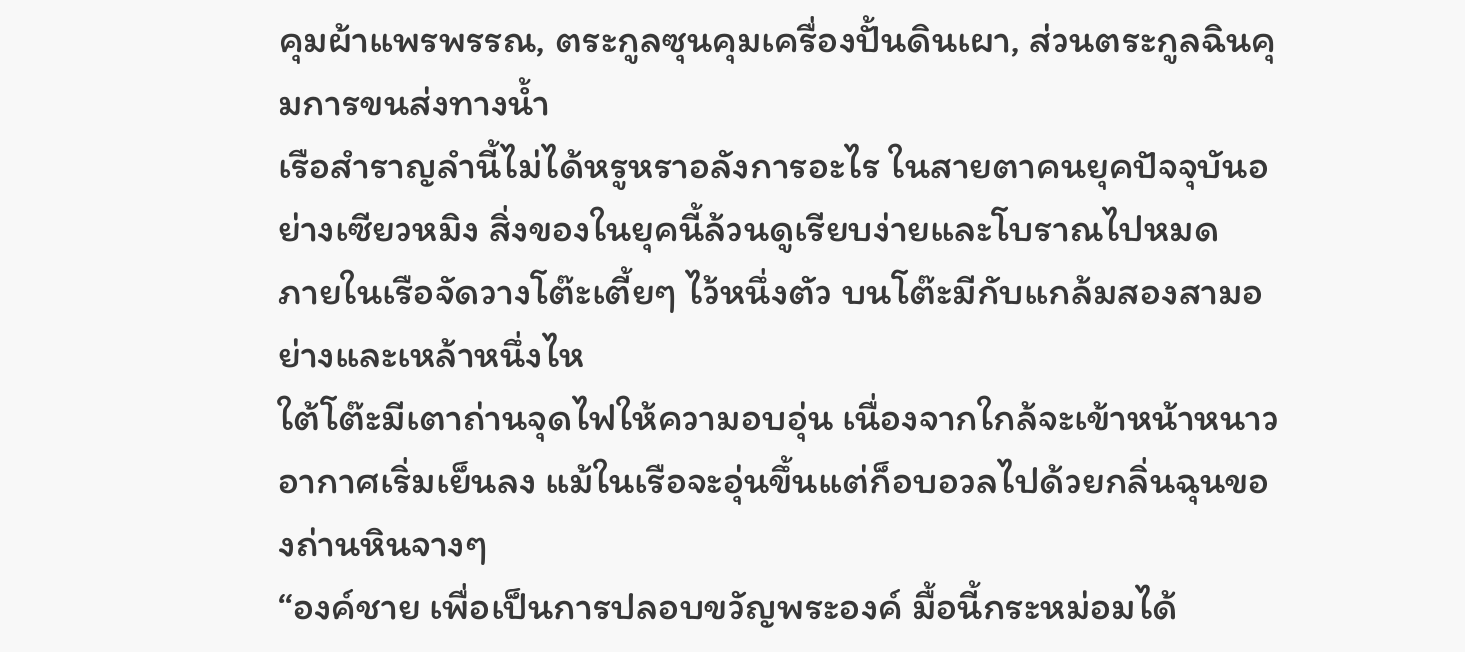คุมผ้าแพรพรรณ, ตระกูลซุนคุมเครื่องปั้นดินเผา, ส่วนตระกูลฉินคุมการขนส่งทางน้ำ
เรือสำราญลำนี้ไม่ได้หรูหราอลังการอะไร ในสายตาคนยุคปัจจุบันอย่างเซียวหมิง สิ่งของในยุคนี้ล้วนดูเรียบง่ายและโบราณไปหมด
ภายในเรือจัดวางโต๊ะเตี้ยๆ ไว้หนึ่งตัว บนโต๊ะมีกับแกล้มสองสามอย่างและเหล้าหนึ่งไห
ใต้โต๊ะมีเตาถ่านจุดไฟให้ความอบอุ่น เนื่องจากใกล้จะเข้าหน้าหนาว อากาศเริ่มเย็นลง แม้ในเรือจะอุ่นขึ้นแต่ก็อบอวลไปด้วยกลิ่นฉุนของถ่านหินจางๆ
“องค์ชาย เพื่อเป็นการปลอบขวัญพระองค์ มื้อนี้กระหม่อมได้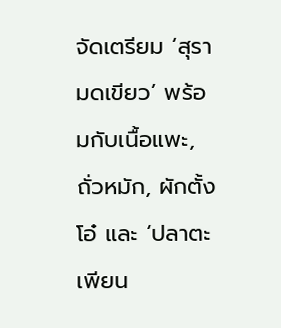จัดเตรียม ‘สุรามดเขียว’ พร้อมกับเนื้อแพะ, ถั่วหมัก, ผักตั้งโอ๋ และ ‘ปลาตะเพียน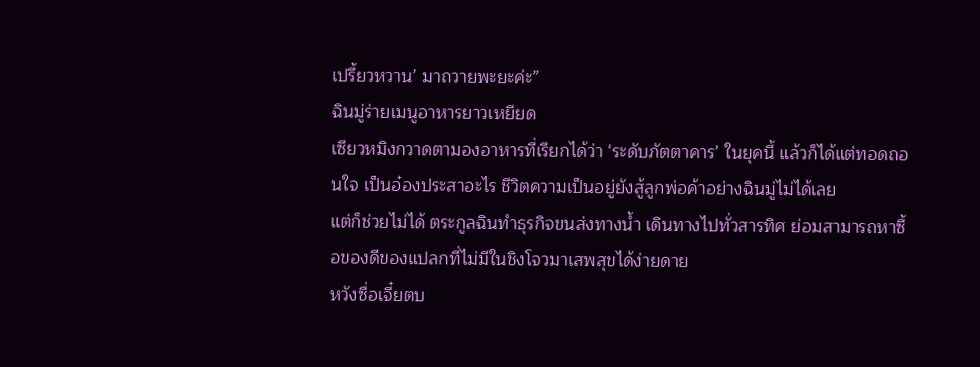เปรี้ยวหวาน’ มาถวายพะยะค่ะ”
ฉินมู่ร่ายเมนูอาหารยาวเหยียด
เซียวหมิงกวาดตามองอาหารที่เรียกได้ว่า ‘ระดับภัตตาคาร’ ในยุคนี้ แล้วก็ได้แต่ทอดถอนใจ เป็นอ๋องประสาอะไร ชีวิตความเป็นอยู่ยังสู้ลูกพ่อค้าอย่างฉินมู่ไม่ได้เลย
แต่ก็ช่วยไม่ได้ ตระกูลฉินทำธุรกิจขนส่งทางน้ำ เดินทางไปทั่วสารทิศ ย่อมสามารถหาซื้อของดีของแปลกที่ไม่มีในชิงโจวมาเสพสุขได้ง่ายดาย
หวังซื่อเจี๋ยตบ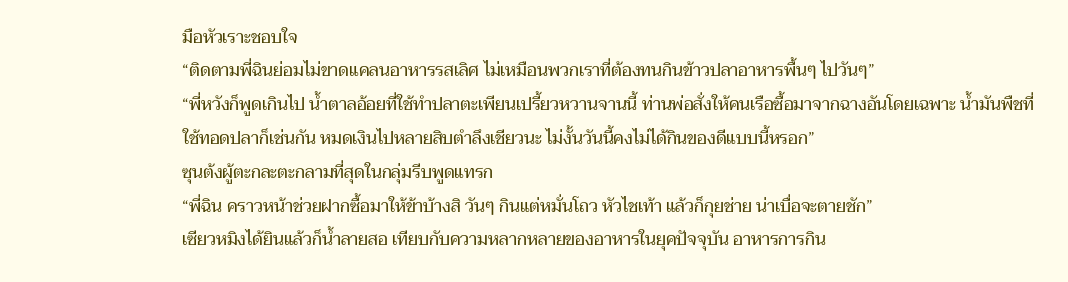มือหัวเราะชอบใจ
“ติดตามพี่ฉินย่อมไม่ขาดแคลนอาหารรสเลิศ ไม่เหมือนพวกเราที่ต้องทนกินข้าวปลาอาหารพื้นๆ ไปวันๆ”
“พี่หวังก็พูดเกินไป น้ำตาลอ้อยที่ใช้ทำปลาตะเพียนเปรี้ยวหวานจานนี้ ท่านพ่อสั่งให้คนเรือซื้อมาจากฉางอันโดยเฉพาะ น้ำมันพืชที่ใช้ทอดปลาก็เช่นกัน หมดเงินไปหลายสิบตำลึงเชียวนะ ไม่งั้นวันนี้คงไม่ได้กินของดีแบบนี้หรอก”
ซุนต้งผู้ตะกละตะกลามที่สุดในกลุ่มรีบพูดแทรก
“พี่ฉิน คราวหน้าช่วยฝากซื้อมาให้ข้าบ้างสิ วันๆ กินแต่หมั่นโถว หัวไชเท้า แล้วก็กุยช่าย น่าเบื่อจะตายชัก”
เซียวหมิงได้ยินแล้วก็น้ำลายสอ เทียบกับความหลากหลายของอาหารในยุคปัจจุบัน อาหารการกิน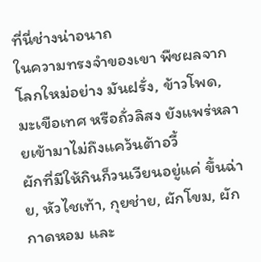ที่นี่ช่างน่าอนาถ
ในความทรงจำของเขา พืชผลจากโลกใหม่อย่าง มันฝรั่ง, ข้าวโพด, มะเขือเทศ หรือถั่วลิสง ยังแพร่หลายเข้ามาไม่ถึงแคว้นต้าอวี้
ผักที่มีให้กินก็วนเวียนอยู่แค่ ขึ้นฉ่าย, หัวไชเท้า, กุยช่าย, ผักโขม, ผักกาดหอม และ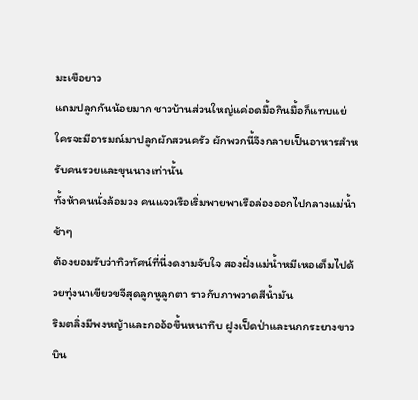มะเขือยาว
แถมปลูกกันน้อยมาก ชาวบ้านส่วนใหญ่แค่อดมื้อกินมื้อก็แทบแย่ ใครจะมีอารมณ์มาปลูกผักสวนครัว ผักพวกนี้จึงกลายเป็นอาหารสำหรับคนรวยและขุนนางเท่านั้น
ทั้งห้าคนนั่งล้อมวง คนแจวเรือเริ่มพายพาเรือล่องออกไปกลางแม่น้ำช้าๆ
ต้องยอมรับว่าทิวทัศน์ที่นี่งดงามจับใจ สองฝั่งแม่น้ำหมีเหอเต็มไปด้วยทุ่งนาเขียวขจีสุดลูกหูลูกตา ราวกับภาพวาดสีน้ำมัน
ริมตลิ่งมีพงหญ้าและกออ้อขึ้นหนาทึบ ฝูงเป็ดป่าและนกกระยางขาวบิน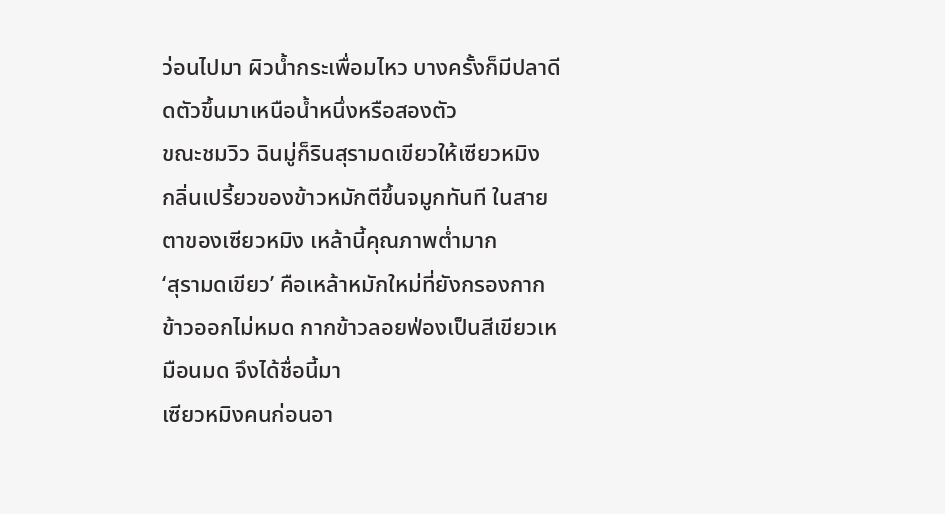ว่อนไปมา ผิวน้ำกระเพื่อมไหว บางครั้งก็มีปลาดีดตัวขึ้นมาเหนือน้ำหนึ่งหรือสองตัว
ขณะชมวิว ฉินมู่ก็รินสุรามดเขียวให้เซียวหมิง
กลิ่นเปรี้ยวของข้าวหมักตีขึ้นจมูกทันที ในสายตาของเซียวหมิง เหล้านี้คุณภาพต่ำมาก
‘สุรามดเขียว’ คือเหล้าหมักใหม่ที่ยังกรองกากข้าวออกไม่หมด กากข้าวลอยฟ่องเป็นสีเขียวเหมือนมด จึงได้ชื่อนี้มา
เซียวหมิงคนก่อนอา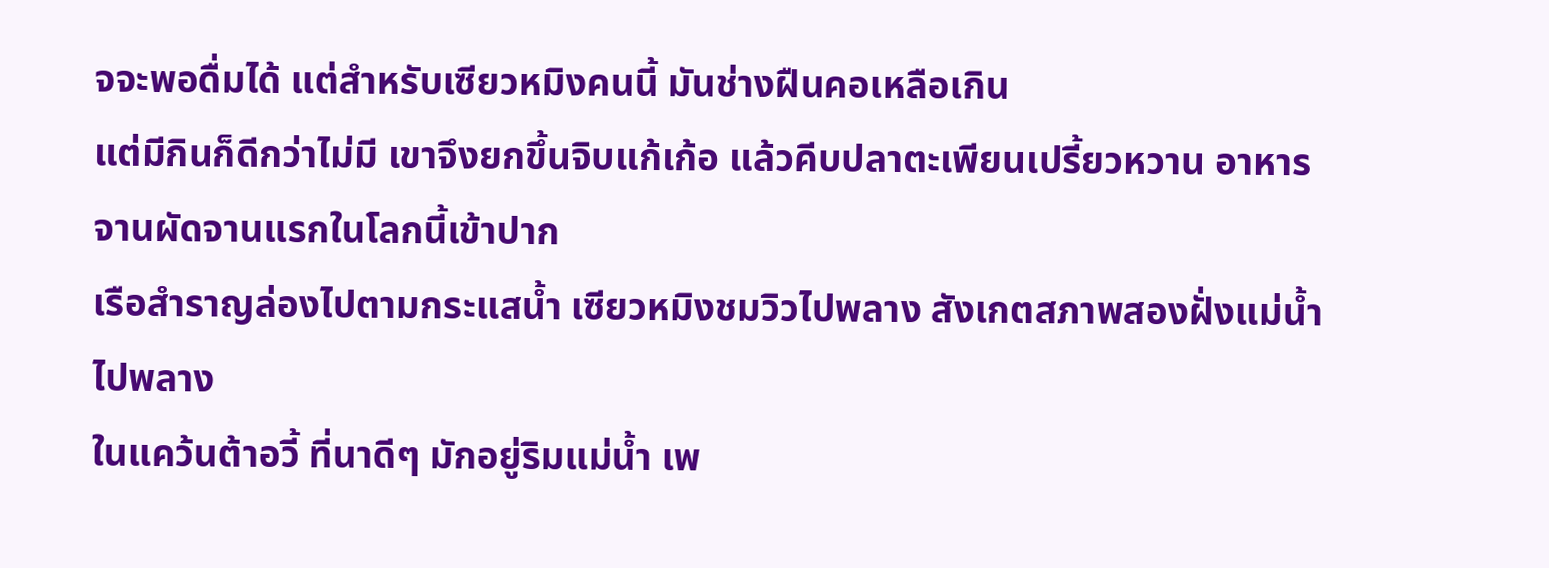จจะพอดื่มได้ แต่สำหรับเซียวหมิงคนนี้ มันช่างฝืนคอเหลือเกิน
แต่มีกินก็ดีกว่าไม่มี เขาจึงยกขึ้นจิบแก้เก้อ แล้วคีบปลาตะเพียนเปรี้ยวหวาน อาหารจานผัดจานแรกในโลกนี้เข้าปาก
เรือสำราญล่องไปตามกระแสน้ำ เซียวหมิงชมวิวไปพลาง สังเกตสภาพสองฝั่งแม่น้ำไปพลาง
ในแคว้นต้าอวี้ ที่นาดีๆ มักอยู่ริมแม่น้ำ เพ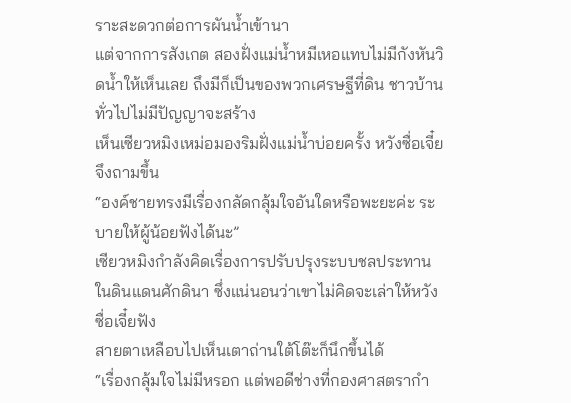ราะสะดวกต่อการผันน้ำเข้านา
แต่จากการสังเกต สองฝั่งแม่น้ำหมีเหอแทบไม่มีกังหันวิดน้ำให้เห็นเลย ถึงมีก็เป็นของพวกเศรษฐีที่ดิน ชาวบ้านทั่วไปไม่มีปัญญาจะสร้าง
เห็นเซียวหมิงเหม่อมองริมฝั่งแม่น้ำบ่อยครั้ง หวังซื่อเจี๋ยจึงถามขึ้น
“องค์ชายทรงมีเรื่องกลัดกลุ้มใจอันใดหรือพะยะค่ะ ระบายให้ผู้น้อยฟังได้นะ”
เซียวหมิงกำลังคิดเรื่องการปรับปรุงระบบชลประทานในดินแดนศักดินา ซึ่งแน่นอนว่าเขาไม่คิดจะเล่าให้หวังซื่อเจี๋ยฟัง
สายตาเหลือบไปเห็นเตาถ่านใต้โต๊ะก็นึกขึ้นได้
“เรื่องกลุ้มใจไม่มีหรอก แต่พอดีช่างที่กองศาสตรากำ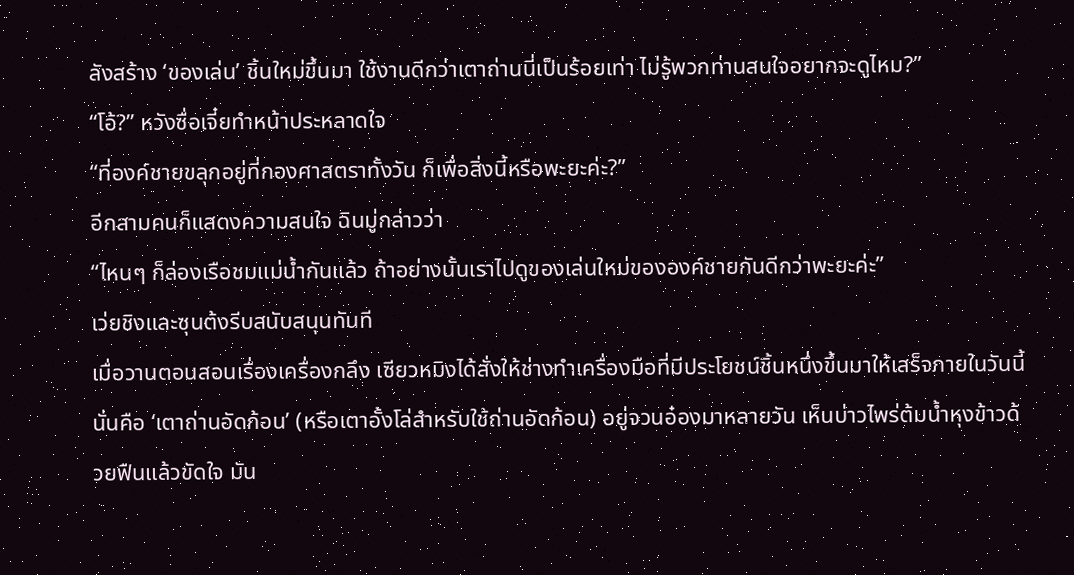ลังสร้าง ‘ของเล่น’ ชิ้นใหม่ขึ้นมา ใช้งานดีกว่าเตาถ่านนี่เป็นร้อยเท่า ไม่รู้พวกท่านสนใจอยากจะดูไหม?”
“โอ้?” หวังซื่อเจี๋ยทำหน้าประหลาดใจ
“ที่องค์ชายขลุกอยู่ที่กองศาสตราทั้งวัน ก็เพื่อสิ่งนี้หรือพะยะค่ะ?”
อีกสามคนก็แสดงความสนใจ ฉินมู่กล่าวว่า
“ไหนๆ ก็ล่องเรือชมแม่น้ำกันแล้ว ถ้าอย่างนั้นเราไปดูของเล่นใหม่ขององค์ชายกันดีกว่าพะยะค่ะ”
เว่ยชิงและซุนต้งรีบสนับสนุนทันที
เมื่อวานตอนสอนเรื่องเครื่องกลึง เซียวหมิงได้สั่งให้ช่างทำเครื่องมือที่มีประโยชน์ชิ้นหนึ่งขึ้นมาให้เสร็จภายในวันนี้
นั่นคือ ‘เตาถ่านอัดก้อน’ (หรือเตาอั้งโล่สำหรับใช้ถ่านอัดก้อน) อยู่จวนอ๋องมาหลายวัน เห็นบ่าวไพร่ต้มน้ำหุงข้าวด้วยฟืนแล้วขัดใจ มัน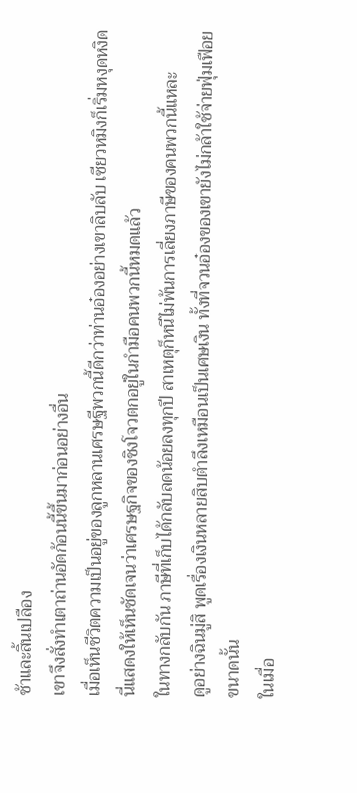ช้าและสิ้นเปลือง
เขาจึงสั่งทำเตาถ่านอัดก้อนนี้ขึ้นมาก่อนอย่างอื่น
เมื่อเห็นชีวิตความเป็นอยู่ของลูกหลานเศรษฐีพวกนี้ดีกว่าท่านอ๋องอย่างเขาลิบลับ เซียวหมิงก็เริ่มหงุดหงิด นี่แสดงให้เห็นชัดเจนว่าเศรษฐกิจของชิงโจวตกอยู่ในกำมือคนพวกนี้หมดแล้ว
ในทางกลับกัน ภาษีที่เก็บได้กลับลดน้อยลงทุกปี สาเหตุก็หนีไม่พ้นการเลี่ยงภาษีของคนพวกนี้แหละ
ดูอย่างฉินมู่สิ พูดเรื่องเงินหลายสิบตำลึงเหมือนเป็นเศษเงิน ทั้งที่จวนอ๋องของเขายังไม่กล้าใช้จ่ายฟุ่มเฟือยขนาดนั้น
ในเมื่อ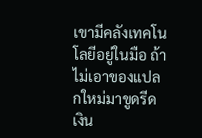เขามีคลังเทคโนโลยีอยู่ในมือ ถ้าไม่เอาของแปลกใหม่มาขูดรีดเงิน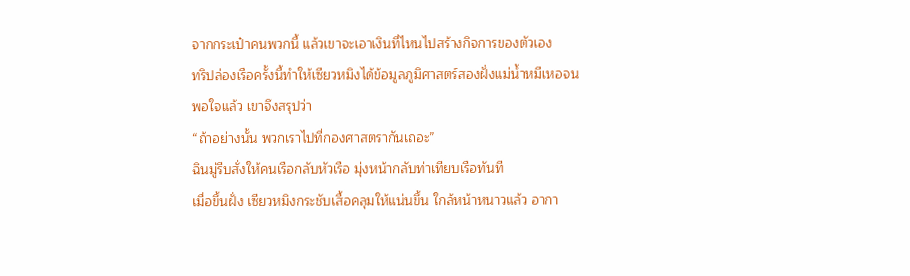จากกระเป๋าคนพวกนี้ แล้วเขาจะเอาเงินที่ไหนไปสร้างกิจการของตัวเอง
ทริปล่องเรือครั้งนี้ทำให้เซียวหมิงได้ข้อมูลภูมิศาสตร์สองฝั่งแม่น้ำหมีเหอจนพอใจแล้ว เขาจึงสรุปว่า
“ถ้าอย่างนั้น พวกเราไปที่กองศาสตรากันเถอะ”
ฉินมู่รีบสั่งให้คนเรือกลับหัวเรือ มุ่งหน้ากลับท่าเทียบเรือทันที
เมื่อขึ้นฝั่ง เซียวหมิงกระชับเสื้อคลุมให้แน่นขึ้น ใกล้หน้าหนาวแล้ว อากา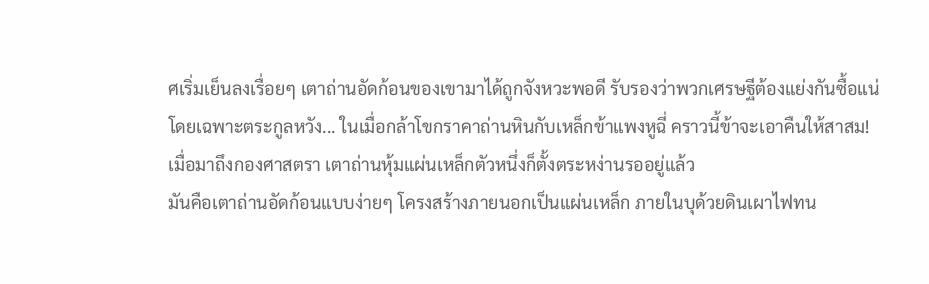ศเริ่มเย็นลงเรื่อยๆ เตาถ่านอัดก้อนของเขามาได้ถูกจังหวะพอดี รับรองว่าพวกเศรษฐีต้องแย่งกันซื้อแน่
โดยเฉพาะตระกูลหวัง... ในเมื่อกล้าโขกราคาถ่านหินกับเหล็กข้าแพงหูฉี่ คราวนี้ข้าจะเอาคืนให้สาสม!
เมื่อมาถึงกองศาสตรา เตาถ่านหุ้มแผ่นเหล็กตัวหนึ่งก็ตั้งตระหง่านรออยู่แล้ว
มันคือเตาถ่านอัดก้อนแบบง่ายๆ โครงสร้างภายนอกเป็นแผ่นเหล็ก ภายในบุด้วยดินเผาไฟทน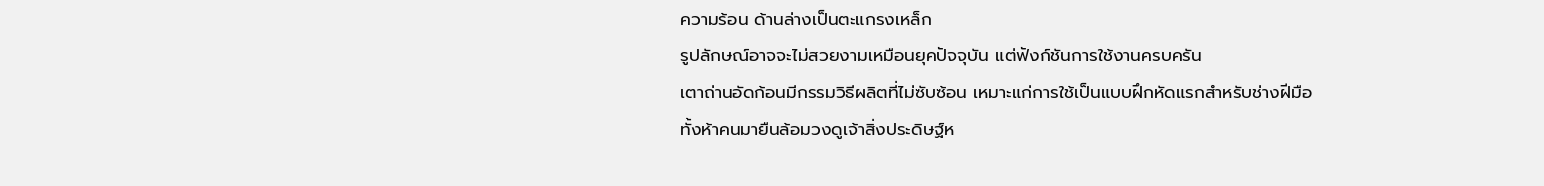ความร้อน ด้านล่างเป็นตะแกรงเหล็ก
รูปลักษณ์อาจจะไม่สวยงามเหมือนยุคปัจจุบัน แต่ฟังก์ชันการใช้งานครบครัน
เตาถ่านอัดก้อนมีกรรมวิธีผลิตที่ไม่ซับซ้อน เหมาะแก่การใช้เป็นแบบฝึกหัดแรกสำหรับช่างฝีมือ
ทั้งห้าคนมายืนล้อมวงดูเจ้าสิ่งประดิษฐ์ห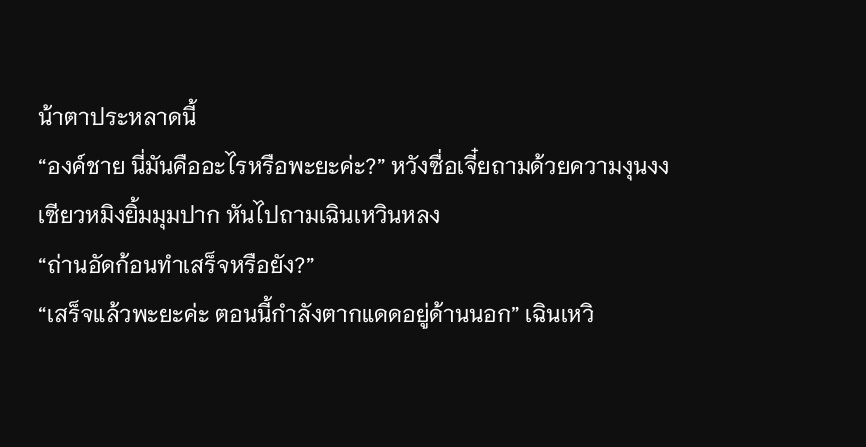น้าตาประหลาดนี้
“องค์ชาย นี่มันคืออะไรหรือพะยะค่ะ?” หวังซื่อเจี๋ยถามด้วยความงุนงง
เซียวหมิงยิ้มมุมปาก หันไปถามเฉินเหวินหลง
“ถ่านอัดก้อนทำเสร็จหรือยัง?”
“เสร็จแล้วพะยะค่ะ ตอนนี้กำลังตากแดดอยู่ด้านนอก” เฉินเหวิ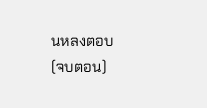นหลงตอบ
(จบตอน)